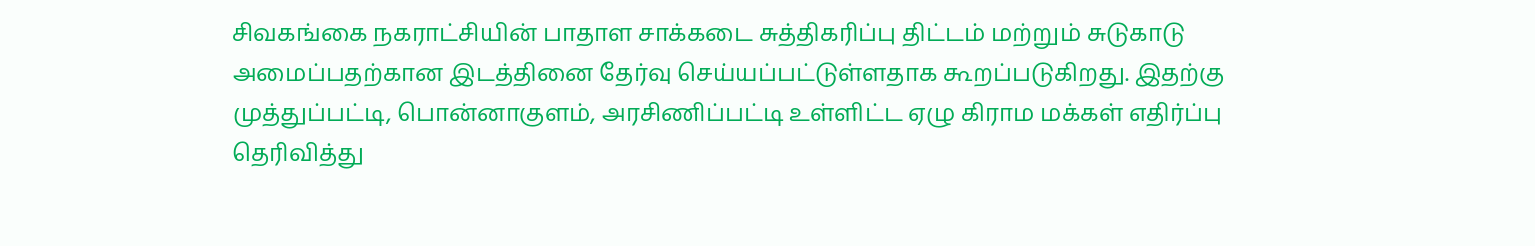சிவகங்கை நகராட்சியின் பாதாள சாக்கடை சுத்திகரிப்பு திட்டம் மற்றும் சுடுகாடு அமைப்பதற்கான இடத்தினை தேர்வு செய்யப்பட்டுள்ளதாக கூறப்படுகிறது. இதற்கு முத்துப்பட்டி, பொன்னாகுளம், அரசிணிப்பட்டி உள்ளிட்ட ஏழு கிராம மக்கள் எதிர்ப்பு தெரிவித்து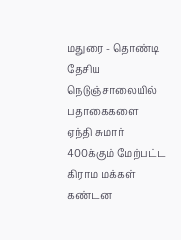மதுரை - தொண்டி தேசிய நெடுஞ்சாலையில் பதாகைகளை ஏந்தி சுமார் 400க்கும் மேற்பட்ட கிராம மக்கள் கண்டன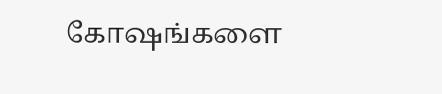கோஷங்களை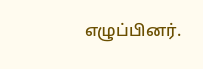எழுப்பினர்.